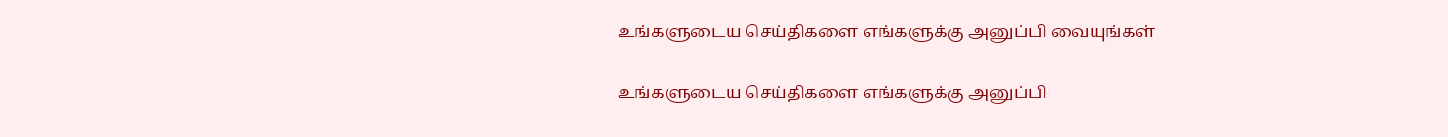உங்களுடைய செய்திகளை எங்களுக்கு அனுப்பி வையுங்கள்

உங்களுடைய செய்திகளை எங்களுக்கு அனுப்பி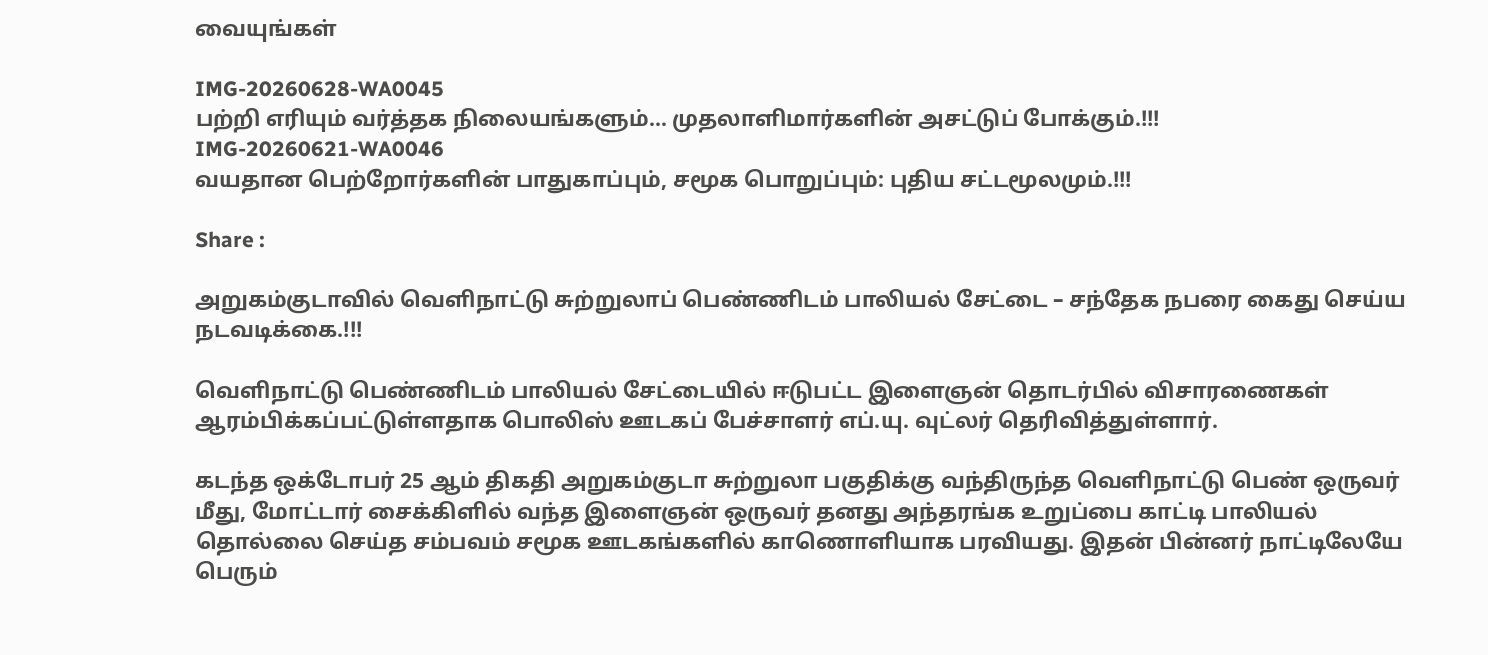வையுங்கள்

IMG-20260628-WA0045
பற்றி எரியும் வர்த்தக நிலையங்களும்... முதலாளிமார்களின் அசட்டுப் போக்கும்.!!!
IMG-20260621-WA0046
வயதான பெற்றோர்களின் பாதுகாப்பும், சமூக பொறுப்பும்: புதிய சட்டமூலமும்.!!!

Share :

அறுகம்குடாவில் வெளிநாட்டு சுற்றுலாப் பெண்ணிடம் பாலியல் சேட்டை – சந்தேக நபரை கைது செய்ய நடவடிக்கை.!!!

வெளிநாட்டு பெண்ணிடம் பாலியல் சேட்டையில் ஈடுபட்ட இளைஞன் தொடர்பில் விசாரணைகள் ஆரம்பிக்கப்பட்டுள்ளதாக பொலிஸ் ஊடகப் பேச்சாளர் எப்.யு. வுட்லர் தெரிவித்துள்ளார்.

கடந்த ஒக்டோபர் 25 ஆம் திகதி அறுகம்குடா சுற்றுலா பகுதிக்கு வந்திருந்த வெளிநாட்டு பெண் ஒருவர் மீது, மோட்டார் சைக்கிளில் வந்த இளைஞன் ஒருவர் தனது அந்தரங்க உறுப்பை காட்டி பாலியல் தொல்லை செய்த சம்பவம் சமூக ஊடகங்களில் காணொளியாக பரவியது. இதன் பின்னர் நாட்டிலேயே பெரும்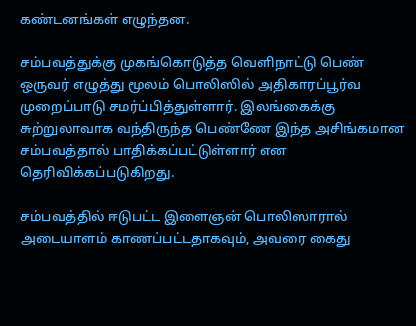கண்டனங்கள் எழுந்தன.

சம்பவத்துக்கு முகங்கொடுத்த வெளிநாட்டு பெண் ஒருவர் எழுத்து மூலம் பொலிஸில் அதிகாரப்பூர்வ முறைப்பாடு சமர்ப்பித்துள்ளார். இலங்கைக்கு சுற்றுலாவாக வந்திருந்த பெண்ணே இந்த அசிங்கமான சம்பவத்தால் பாதிக்கப்பட்டுள்ளார் என தெரிவிக்கப்படுகிறது.

சம்பவத்தில் ஈடுபட்ட இளைஞன் பொலிஸாரால் அடையாளம் காணப்பட்டதாகவும், அவரை கைது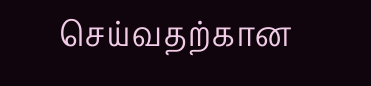செய்வதற்கான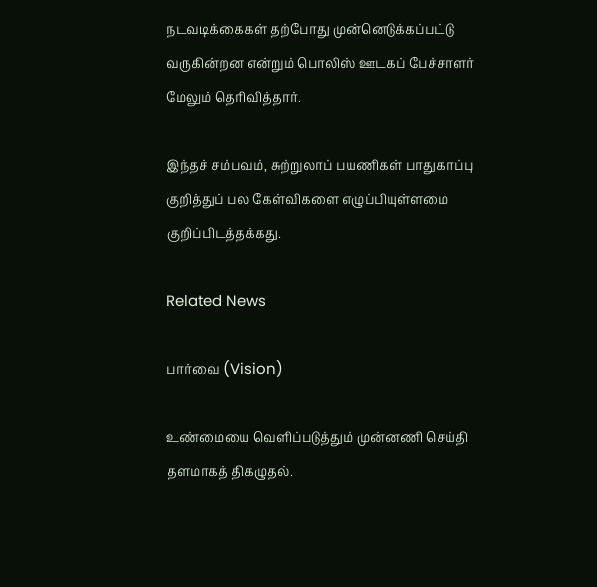நடவடிக்கைகள் தற்போது முன்னெடுக்கப்பட்டு வருகின்றன என்றும் பொலிஸ் ஊடகப் பேச்சாளர் மேலும் தெரிவித்தார்.

இந்தச் சம்பவம், சுற்றுலாப் பயணிகள் பாதுகாப்பு குறித்துப் பல கேள்விகளை எழுப்பியுள்ளமை குறிப்பிடத்தக்கது.

Related News

பார்வை (Vision)

உண்மையை வெளிப்படுத்தும் முன்னணி செய்தி தளமாகத் திகழுதல்.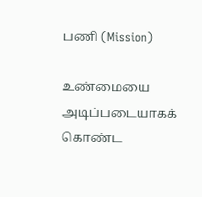பணி (Mission)

உண்மையை அடிப்படையாகக் கொண்ட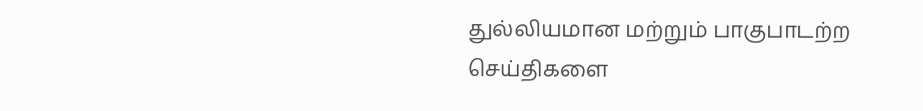துல்லியமான மற்றும் பாகுபாடற்ற செய்திகளை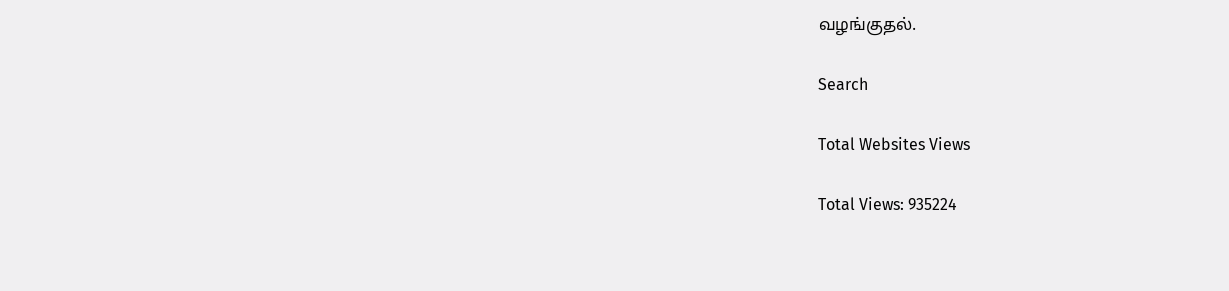வழங்குதல்.

Search

Total Websites Views

Total Views: 935224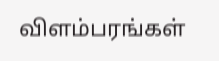விளம்பரங்கள்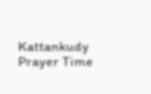Kattankudy Prayer Time